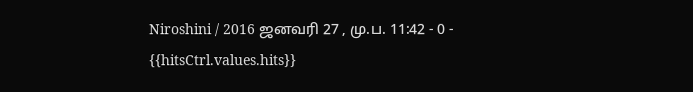Niroshini / 2016 ஜனவரி 27 , மு.ப. 11:42 - 0 - {{hitsCtrl.values.hits}}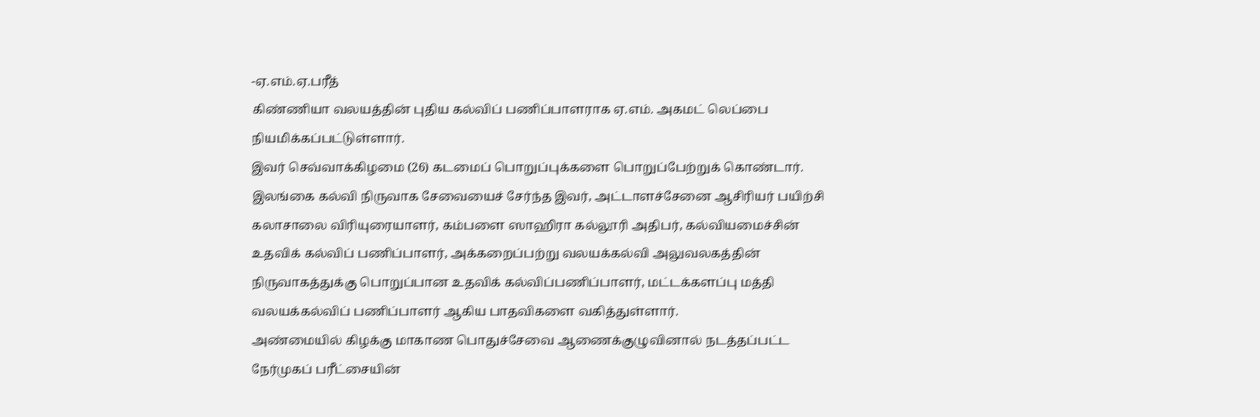-ஏ.எம்.ஏ.பரீத்
கிண்ணியா வலயத்தின் புதிய கல்விப் பணிப்பாளராக ஏ.எம். அகமட் லெப்பை நியமிக்கப்பட்டுள்ளார்.
இவர் செவ்வாக்கிழமை (26) கடமைப் பொறுப்புக்களை பொறுப்பேற்றுக் கொண்டார்.
இலங்கை கல்வி நிருவாக சேவையைச் சேர்ந்த இவர், அட்டாளச்சேனை ஆசிரியர் பயிற்சி கலாசாலை விரியுரையாளர், கம்பளை ஸாஹிரா கல்லூரி அதிபர், கல்வியமைச்சின் உதவிக் கல்விப் பணிப்பாளர், அக்கறைப்பற்று வலயக்கல்வி அலுவலகத்தின் நிருவாகத்துக்கு பொறுப்பான உதவிக் கல்விப்பணிப்பாளர், மட்டக்களப்பு மத்தி வலயக்கல்விப் பணிப்பாளர் ஆகிய பாதவிகளை வகித்துள்ளார்.
அண்மையில் கிழக்கு மாகாண பொதுச்சேவை ஆணைக்குழுவினால் நடத்தப்பட்ட நேர்முகப் பரீட்சையின்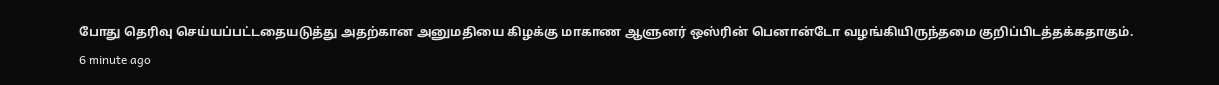போது தெரிவு செய்யப்பட்டதையடுத்து அதற்கான அனுமதியை கிழக்கு மாகாண ஆளுனர் ஒஸ்ரின் பெனான்டோ வழங்கியிருந்தமை குறிப்பிடத்தக்கதாகும்.
6 minute ago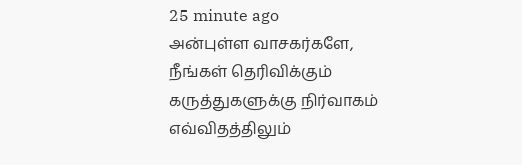25 minute ago
அன்புள்ள வாசகர்களே,
நீங்கள் தெரிவிக்கும் கருத்துகளுக்கு நிர்வாகம் எவ்விதத்திலும்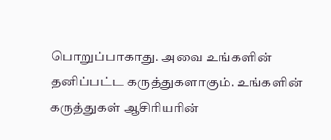பொறுப்பாகாது. அவை உங்களின் தனிப்பட்ட கருத்துகளாகும். உங்களின் கருத்துகள் ஆசிரியரின்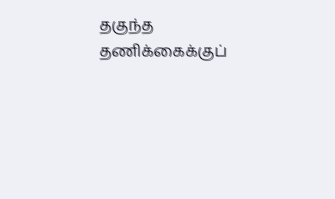தகுந்த தணிக்கைக்குப்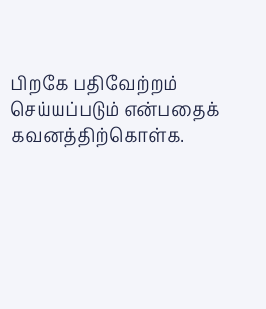பிறகே பதிவேற்றம் செய்யப்படும் என்பதைக் கவனத்திற்கொள்க.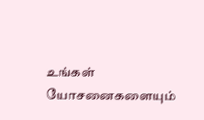உங்கள் யோசனைகளையும்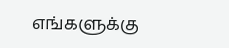எங்களுக்கு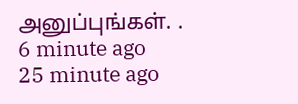அனுப்புங்கள். .
6 minute ago
25 minute ago